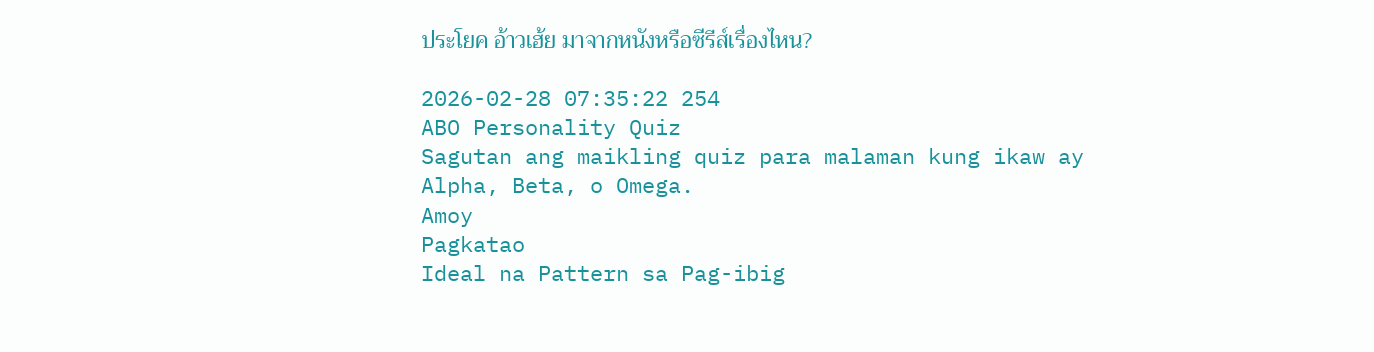ประโยค อ้าวเฮ้ย มาจากหนังหรือซีรีส์เรื่องไหน?

2026-02-28 07:35:22 254
ABO Personality Quiz
Sagutan ang maikling quiz para malaman kung ikaw ay Alpha, Beta, o Omega.
Amoy
Pagkatao
Ideal na Pattern sa Pag-ibig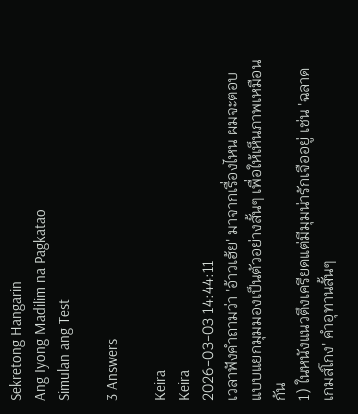Sekretong Hangarin
Ang Iyong Madilim na Pagkatao
Simulan ang Test

3 Answers

Keira
Keira
2026-03-03 14:44:11
เวลาฟังคำถามว่า 'อ้าวเฮ้ย' มาจากเรื่องไหน ผมจะตอบแบบแยกมุมมองเป็นตัวอย่างสั้นๆ เพื่อให้เห็นภาพเหมือนกัน
1) ในหนังแนวตึงเครียดแต่มีมุมน่ารักเจืออยู่ เช่น 'ฉลาดเกมส์โกง' คำอุทานสั้นๆ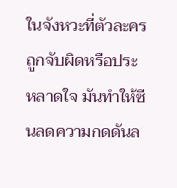ในจังหวะที่ตัวละครถูกจับผิดหรือประหลาดใจ มันทำให้ซีนลดความกดดันล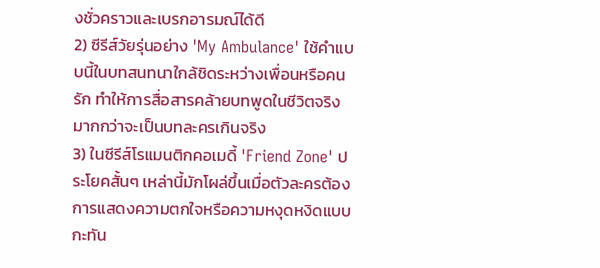งชั่วคราวและเบรกอารมณ์ได้ดี
2) ซีรีส์วัยรุ่นอย่าง 'My Ambulance' ใช้คำแบบนี้ในบทสนทนาใกล้ชิดระหว่างเพื่อนหรือคนรัก ทำให้การสื่อสารคล้ายบทพูดในชีวิตจริง มากกว่าจะเป็นบทละครเกินจริง
3) ในซีรีส์โรแมนติกคอเมดี้ 'Friend Zone' ประโยคสั้นๆ เหล่านี้มักโผล่ขึ้นเมื่อตัวละครต้องการแสดงความตกใจหรือความหงุดหงิดแบบกะทัน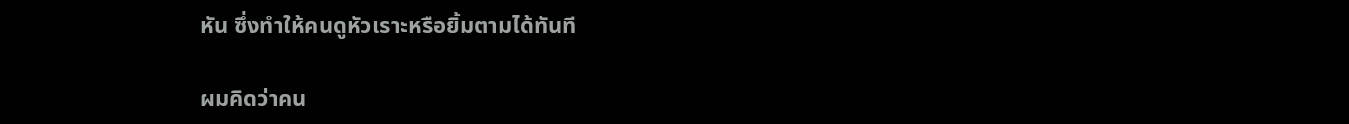หัน ซึ่งทำให้คนดูหัวเราะหรือยิ้มตามได้ทันที

ผมคิดว่าคน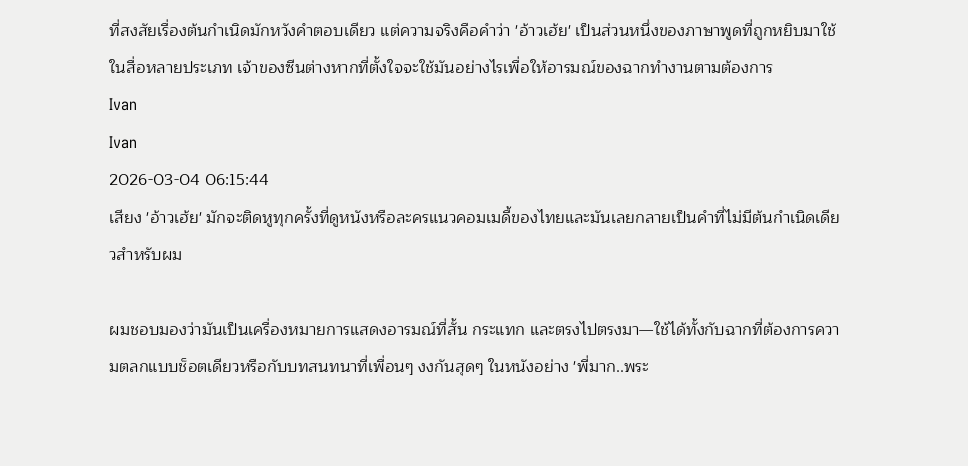ที่สงสัยเรื่องต้นกำเนิดมักหวังคำตอบเดียว แต่ความจริงคือคำว่า 'อ้าวเฮ้ย' เป็นส่วนหนึ่งของภาษาพูดที่ถูกหยิบมาใช้ในสื่อหลายประเภท เจ้าของซีนต่างหากที่ตั้งใจจะใช้มันอย่างไรเพื่อให้อารมณ์ของฉากทำงานตามต้องการ
Ivan
Ivan
2026-03-04 06:15:44
เสียง 'อ้าวเฮ้ย' มักจะติดหูทุกครั้งที่ดูหนังหรือละครแนวคอมเมดี้ของไทยและมันเลยกลายเป็นคำที่ไม่มีต้นกำเนิดเดียวสำหรับผม

ผมชอบมองว่ามันเป็นเครื่องหมายการแสดงอารมณ์ที่สั้น กระแทก และตรงไปตรงมา—ใช้ได้ทั้งกับฉากที่ต้องการความตลกแบบช็อตเดียวหรือกับบทสนทนาที่เพื่อนๆ งงกันสุดๆ ในหนังอย่าง 'พี่มาก..พระ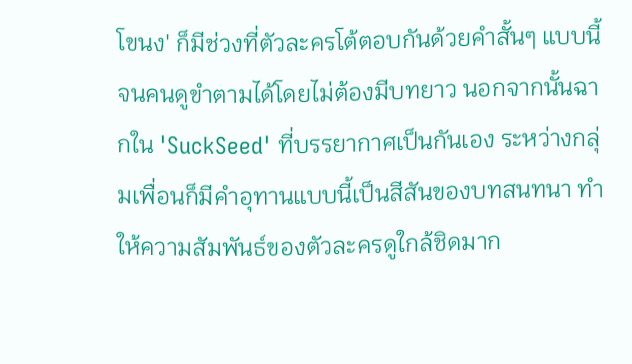โขนง' ก็มีช่วงที่ตัวละครโต้ตอบกันด้วยคำสั้นๆ แบบนี้จนคนดูขำตามได้โดยไม่ต้องมีบทยาว นอกจากนั้นฉากใน 'SuckSeed' ที่บรรยากาศเป็นกันเอง ระหว่างกลุ่มเพื่อนก็มีคำอุทานแบบนี้เป็นสีสันของบทสนทนา ทำให้ความสัมพันธ์ของตัวละครดูใกล้ชิดมาก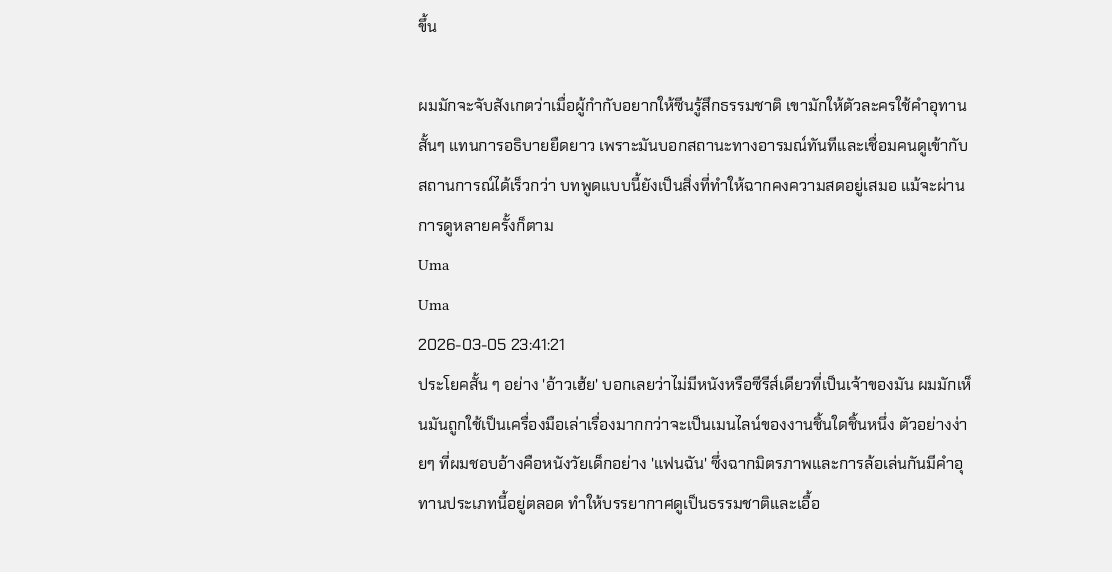ขึ้น

ผมมักจะจับสังเกตว่าเมื่อผู้กำกับอยากให้ซีนรู้สึกธรรมชาติ เขามักให้ตัวละครใช้คำอุทานสั้นๆ แทนการอธิบายยืดยาว เพราะมันบอกสถานะทางอารมณ์ทันทีและเชื่อมคนดูเข้ากับสถานการณ์ได้เร็วกว่า บทพูดแบบนี้ยังเป็นสิ่งที่ทำให้ฉากคงความสดอยู่เสมอ แม้จะผ่านการดูหลายครั้งก็ตาม
Uma
Uma
2026-03-05 23:41:21
ประโยคสั้น ๆ อย่าง 'อ้าวเฮ้ย' บอกเลยว่าไม่มีหนังหรือซีรีส์เดียวที่เป็นเจ้าของมัน ผมมักเห็นมันถูกใช้เป็นเครื่องมือเล่าเรื่องมากกว่าจะเป็นเมนไลน์ของงานชิ้นใดชิ้นหนึ่ง ตัวอย่างง่ายๆ ที่ผมชอบอ้างคือหนังวัยเด็กอย่าง 'แฟนฉัน' ซึ่งฉากมิตรภาพและการล้อเล่นกันมีคำอุทานประเภทนี้อยู่ตลอด ทำให้บรรยากาศดูเป็นธรรมชาติและเอื้อ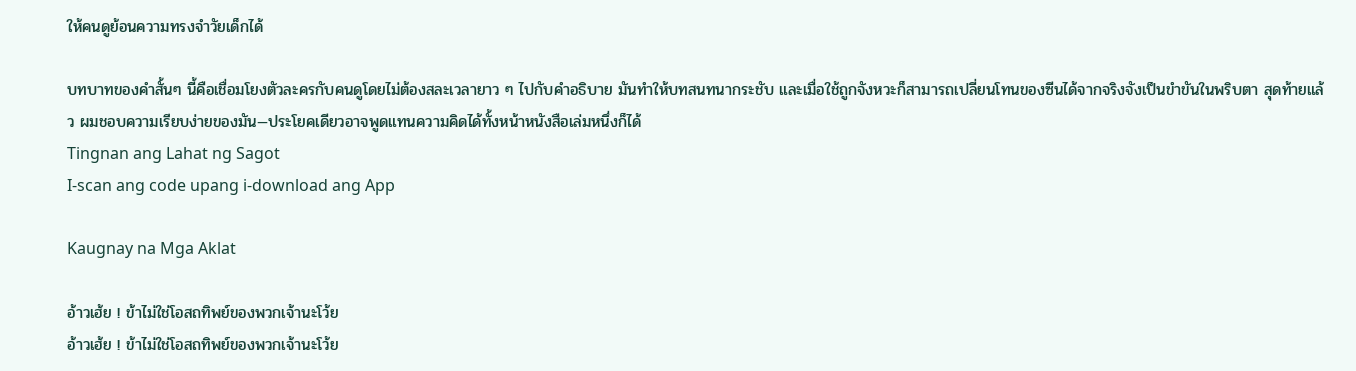ให้คนดูย้อนความทรงจำวัยเด็กได้

บทบาทของคำสั้นๆ นี้คือเชื่อมโยงตัวละครกับคนดูโดยไม่ต้องสละเวลายาว ๆ ไปกับคำอธิบาย มันทำให้บทสนทนากระชับ และเมื่อใช้ถูกจังหวะก็สามารถเปลี่ยนโทนของซีนได้จากจริงจังเป็นขำขันในพริบตา สุดท้ายแล้ว ผมชอบความเรียบง่ายของมัน—ประโยคเดียวอาจพูดแทนความคิดได้ทั้งหน้าหนังสือเล่มหนึ่งก็ได้
Tingnan ang Lahat ng Sagot
I-scan ang code upang i-download ang App

Kaugnay na Mga Aklat

อ้าวเฮ้ย ! ข้าไม่ใช่โอสถทิพย์ของพวกเจ้านะโว้ย
อ้าวเฮ้ย ! ข้าไม่ใช่โอสถทิพย์ของพวกเจ้านะโว้ย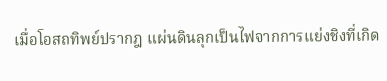เมื่อโอสถทิพย์ปรากฎ แผ่นดินลุกเป็นไฟจากการแย่งชิงที่เกิด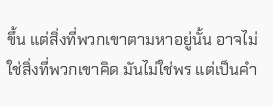ขึ้น แต่สิ่งที่พวกเขาตามหาอยู่นั้น อาจไม่ใช่สิ่งที่พวกเขาคิด มันไม่ใช่พร แต่เป็นคำ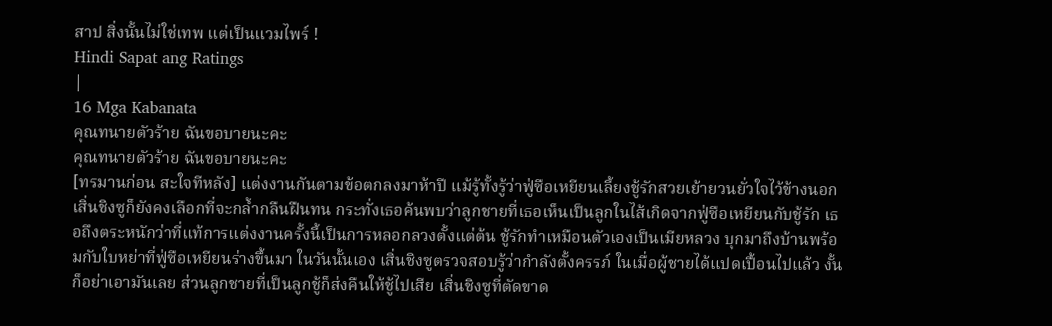สาป สิ่งนั้นไม่ใช่เทพ แต่เป็นแวมไพร์ !
Hindi Sapat ang Ratings
|
16 Mga Kabanata
คุณทนายตัวร้าย ฉันขอบายนะคะ
คุณทนายตัวร้าย ฉันขอบายนะคะ
[ทรมานก่อน สะใจทีหลัง] แต่งงานกันตามข้อตกลงมาห้าปี แม้รู้ทั้งรู้ว่าฟู่ซือเหยียนเลี้ยงชู้รักสวยเย้ายวนยั่วใจไว้ข้างนอก เสิ่นชิงซูก็ยังคงเลือกที่จะกล้ำกลืนฝืนทน กระทั่งเธอค้นพบว่าลูกชายที่เธอเห็นเป็นลูกในไส้เกิดจากฟู่ซือเหยียนกับชู้รัก เธอถึงตระหนักว่าที่แท้การแต่งงานครั้งนี้เป็นการหลอกลวงตั้งแต่ต้น ชู้รักทำเหมือนตัวเองเป็นเมียหลวง บุกมาถึงบ้านพร้อมกับใบหย่าที่ฟู่ซือเหยียนร่างขึ้นมา ในวันนั้นเอง เสิ่นชิงซูตรวจสอบรู้ว่ากำลังตั้งครรภ์ ในเมื่อผู้ชายได้แปดเปื้อนไปแล้ว งั้นก็อย่าเอามันเลย ส่วนลูกชายที่เป็นลูกชู้ก็ส่งคืนให้ชู้ไปเสีย เสิ่นชิงซูที่ตัดขาด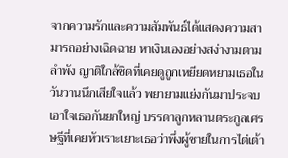จากความรักและความสัมพันธ์ได้แสดงความสามารถอย่างเฉิดฉาย หาเงินเองอย่างสง่างามตามลำพัง ญาติใกล้ชิดที่เคยดูถูกเหยียดหยามเธอในวันวานนึกเสียใจแล้ว พยายามแย่งกันมาประจบเอาใจเธอกันยกใหญ่ บรรดาลูกหลานตระกูลเศรษฐีที่เคยหัวเราะเยาะเธอว่าพึ่งผู้ชายในการไต่เต้า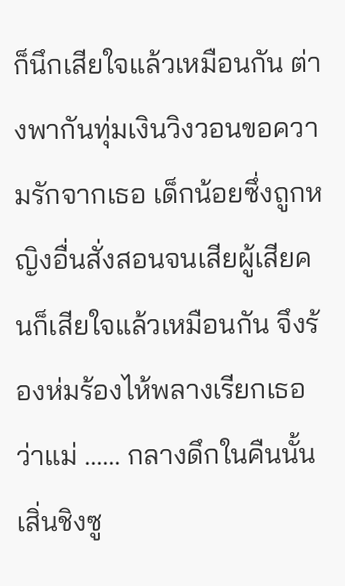ก็นึกเสียใจแล้วเหมือนกัน ต่างพากันทุ่มเงินวิงวอนขอความรักจากเธอ เด็กน้อยซึ่งถูกหญิงอื่นสั่งสอนจนเสียผู้เสียคนก็เสียใจแล้วเหมือนกัน จึงร้องห่มร้องไห้พลางเรียกเธอว่าแม่ ...... กลางดึกในคืนนั้น เสิ่นชิงซู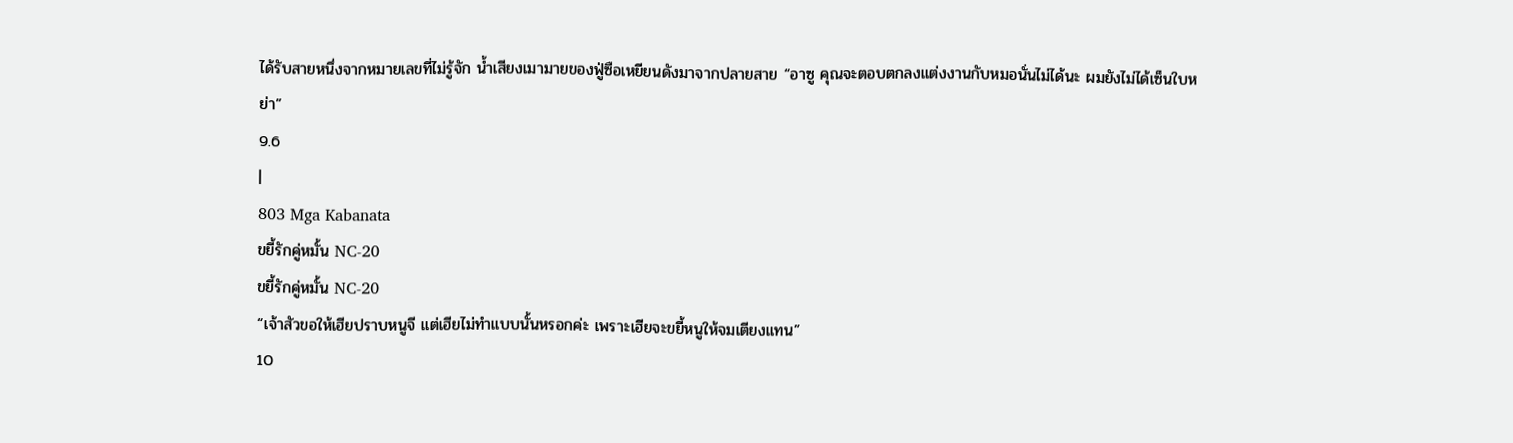ได้รับสายหนึ่งจากหมายเลขที่ไม่รู้จัก น้ำเสียงเมามายของฟู่ซือเหยียนดังมาจากปลายสาย “อาซู คุณจะตอบตกลงแต่งงานกับหมอนั่นไม่ได้นะ ผมยังไม่ได้เซ็นใบหย่า”
9.6
|
803 Mga Kabanata
ขยี้รักคู่หมั้น NC-20
ขยี้รักคู่หมั้น NC-20
“เจ้าสัวขอให้เฮียปราบหนูจี แต่เฮียไม่ทำแบบนั้นหรอกค่ะ เพราะเฮียจะขยี้หนูให้จมเตียงแทน”
10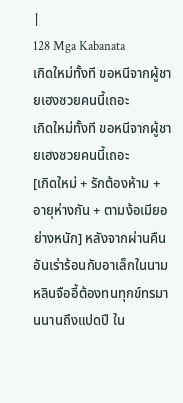|
128 Mga Kabanata
เกิดใหม่ทั้งที ขอหนีจากผู้ชายเฮงซวยคนนี้เถอะ
เกิดใหม่ทั้งที ขอหนีจากผู้ชายเฮงซวยคนนี้เถอะ
[เกิดใหม่ + รักต้องห้าม + อายุห่างกัน + ตามง้อเมียอย่างหนัก] หลังจากผ่านคืนอันเร่าร้อนกับอาเล็กในนาม หลินจืออี้ต้องทนทุกข์ทรมานนานถึงแปดปี ใน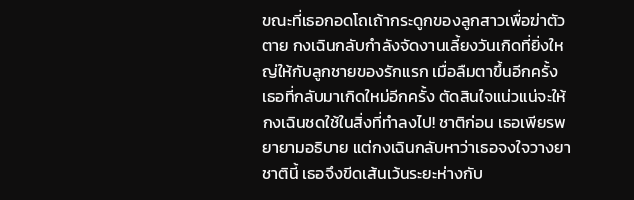ขณะที่เธอกอดโถเถ้ากระดูกของลูกสาวเพื่อฆ่าตัวตาย กงเฉินกลับกำลังจัดงานเลี้ยงวันเกิดที่ยิ่งใหญ่ให้กับลูกชายของรักแรก เมื่อลืมตาขึ้นอีกครั้ง เธอที่กลับมาเกิดใหม่อีกครั้ง ตัดสินใจแน่วแน่จะให้กงเฉินชดใช้ในสิ่งที่ทำลงไป! ชาติก่อน เธอเพียรพยายามอธิบาย แต่กงเฉินกลับหาว่าเธอจงใจวางยา ชาตินี้ เธอจึงขีดเส้นเว้นระยะห่างกับ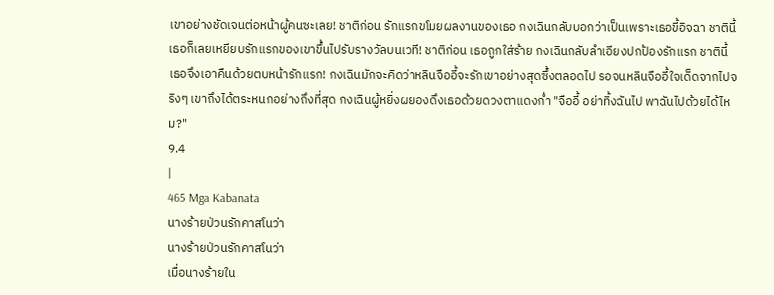เขาอย่างชัดเจนต่อหน้าผู้คนซะเลย! ชาติก่อน รักแรกขโมยผลงานของเธอ กงเฉินกลับบอกว่าเป็นเพราะเธอขี้อิจฉา ชาตินี้ เธอก็เลยเหยียบรักแรกของเขาขึ้นไปรับรางวัลบนเวที! ชาติก่อน เธอถูกใส่ร้าย กงเฉินกลับลำเอียงปกป้องรักแรก ชาตินี้ เธอจึงเอาคืนด้วยตบหน้ารักแรก! กงเฉินมักจะคิดว่าหลินจืออี้จะรักเขาอย่างสุดซึ้งตลอดไป รอจนหลินจืออี้ใจเด็ดจากไปจริงๆ เขาถึงได้ตระหนกอย่างถึงที่สุด กงเฉินผู้หยิ่งผยองดึงเธอด้วยดวงตาแดงก่ำ "จืออี้ อย่าทิ้งฉันไป พาฉันไปด้วยได้ไหม?"
9.4
|
465 Mga Kabanata
นางร้ายป่วนรักคาสโนว่า
นางร้ายป่วนรักคาสโนว่า
เมื่อนางร้ายใน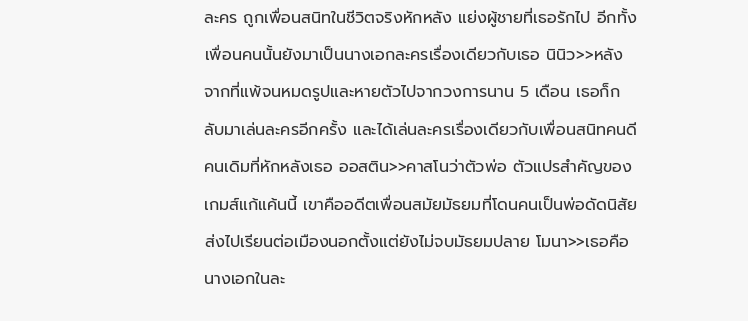ละคร ถูกเพื่อนสนิทในชีวิตจริงหักหลัง แย่งผู้ชายที่เธอรักไป อีกทั้งเพื่อนคนนั้นยังมาเป็นนางเอกละครเรื่องเดียวกับเธอ นินิว>>หลังจากที่แพ้จนหมดรูปและหายตัวไปจากวงการนาน 5 เดือน เธอก็กลับมาเล่นละครอีกครั้ง และได้เล่นละครเรื่องเดียวกับเพื่อนสนิทคนดี คนเดิมที่หักหลังเธอ ออสติน>>คาสโนว่าตัวพ่อ ตัวแปรสำคัญของเกมส์แก้แค้นนี้ เขาคืออดีตเพื่อนสมัยมัธยมที่โดนคนเป็นพ่อดัดนิสัย ส่งไปเรียนต่อเมืองนอกตั้งแต่ยังไม่จบมัธยมปลาย โมนา>>เธอคือนางเอกในละ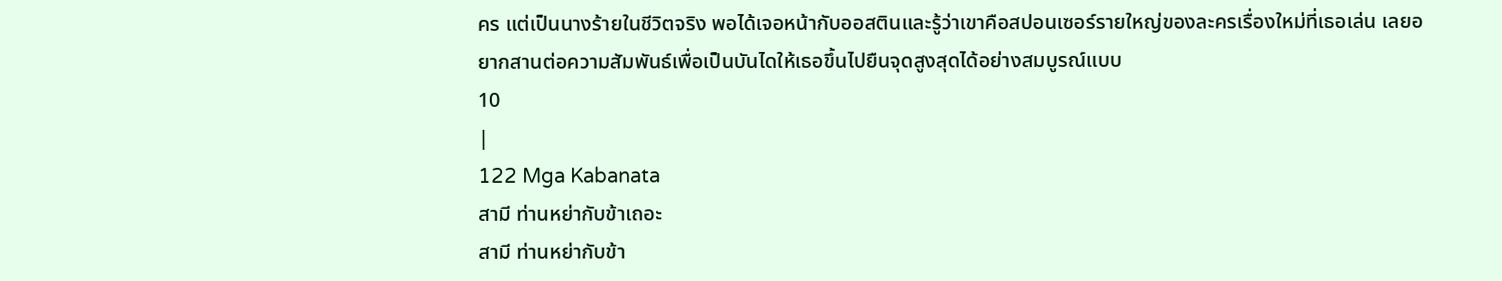คร แต่เป็นนางร้ายในชีวิตจริง พอได้เจอหน้ากับออสตินและรู้ว่าเขาคือสปอนเซอร์รายใหญ่ของละครเรื่องใหม่ที่เธอเล่น เลยอยากสานต่อความสัมพันธ์เพื่อเป็นบันไดให้เธอขึ้นไปยืนจุดสูงสุดได้อย่างสมบูรณ์แบบ
10
|
122 Mga Kabanata
สามี ท่านหย่ากับข้าเถอะ
สามี ท่านหย่ากับข้า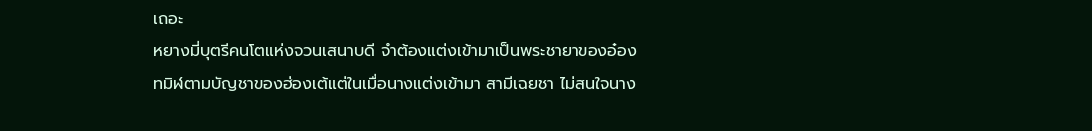เถอะ
หยางมี่บุตรีคนโตแห่งจวนเสนาบดี จำต้องแต่งเข้ามาเป็นพระชายาของอ๋องทมิฬตามบัญชาของฮ่องเต้แต่ในเมื่อนางแต่งเข้ามา สามีเฉยชา ไม่สนใจนาง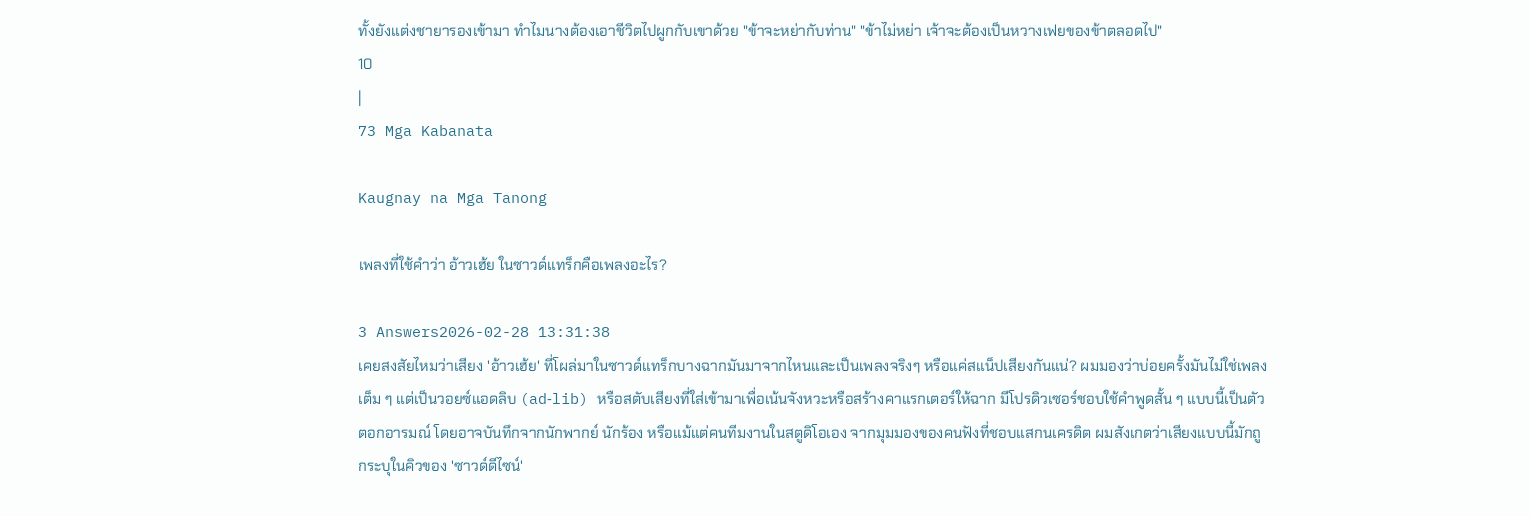ทั้งยังแต่งชายารองเข้ามา ทำไมนางต้องเอาชีวิตไปผูกกับเขาด้วย "ข้าจะหย่ากับท่าน" "ข้าไม่หย่า เจ้าจะต้องเป็นหวางเฟยของข้าตลอดไป"
10
|
73 Mga Kabanata

Kaugnay na Mga Tanong

เพลงที่ใช้คำว่า อ้าวเฮ้ย ในซาวด์แทร็กคือเพลงอะไร?

3 Answers2026-02-28 13:31:38
เคยสงสัยไหมว่าเสียง 'อ้าวเฮ้ย' ที่โผล่มาในซาวด์แทร็กบางฉากมันมาจากไหนและเป็นเพลงจริงๆ หรือแค่สแน็ปเสียงกันแน่? ผมมองว่าบ่อยครั้งมันไม่ใช่เพลงเต็ม ๆ แต่เป็นวอยซ์แอดลิบ (ad‑lib) หรือสตับเสียงที่ใส่เข้ามาเพื่อเน้นจังหวะหรือสร้างคาแรกเตอร์ให้ฉาก มีโปรดิวเซอร์ชอบใช้คำพูดสั้น ๆ แบบนี้เป็นตัวตอกอารมณ์ โดยอาจบันทึกจากนักพากย์ นักร้อง หรือแม้แต่คนทีมงานในสตูดิโอเอง จากมุมมองของคนฟังที่ชอบแสกนเครดิต ผมสังเกตว่าเสียงแบบนี้มักถูกระบุในคิวของ 'ซาวด์ดีไซน์'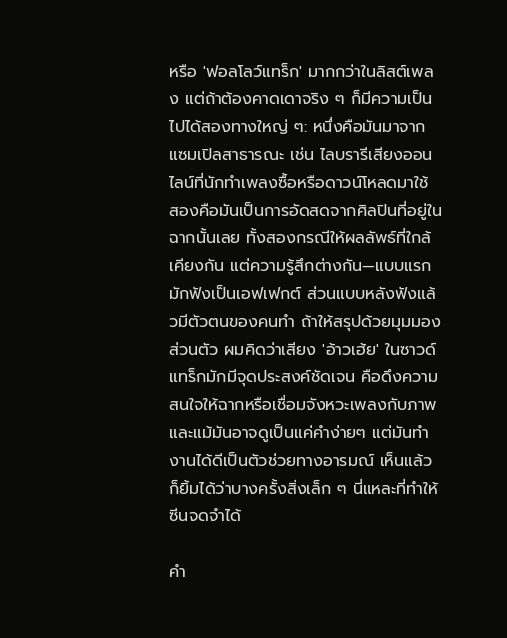หรือ 'ฟอลโลว์แทร็ก' มากกว่าในลิสต์เพลง แต่ถ้าต้องคาดเดาจริง ๆ ก็มีความเป็นไปได้สองทางใหญ่ ๆ: หนึ่งคือมันมาจากแซมเปิลสาธารณะ เช่น ไลบรารีเสียงออนไลน์ที่นักทำเพลงซื้อหรือดาวน์โหลดมาใช้ สองคือมันเป็นการอัดสดจากศิลปินที่อยู่ในฉากนั้นเลย ทั้งสองกรณีให้ผลลัพธ์ที่ใกล้เคียงกัน แต่ความรู้สึกต่างกัน—แบบแรกมักฟังเป็นเอฟเฟกต์ ส่วนแบบหลังฟังแล้วมีตัวตนของคนทำ ถ้าให้สรุปด้วยมุมมองส่วนตัว ผมคิดว่าเสียง 'อ้าวเฮ้ย' ในซาวด์แทร็กมักมีจุดประสงค์ชัดเจน คือดึงความสนใจให้ฉากหรือเชื่อมจังหวะเพลงกับภาพ และแม้มันอาจดูเป็นแค่คำง่ายๆ แต่มันทำงานได้ดีเป็นตัวช่วยทางอารมณ์ เห็นแล้วก็ยิ้มได้ว่าบางครั้งสิ่งเล็ก ๆ นี่แหละที่ทำให้ซีนจดจำได้

คำ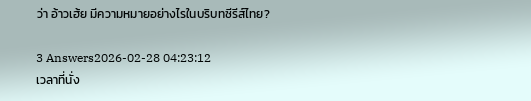ว่า อ้าวเฮ้ย มีความหมายอย่างไรในบริบทซีรีส์ไทย?

3 Answers2026-02-28 04:23:12
เวลาที่นั่ง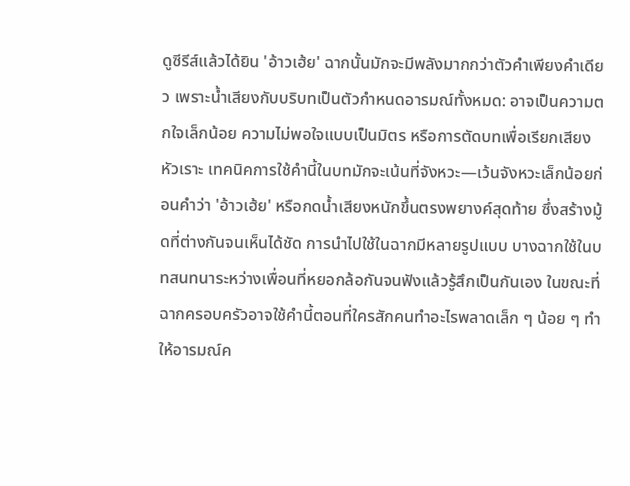ดูซีรีส์แล้วได้ยิน 'อ้าวเฮ้ย' ฉากนั้นมักจะมีพลังมากกว่าตัวคำเพียงคำเดียว เพราะน้ำเสียงกับบริบทเป็นตัวกำหนดอารมณ์ทั้งหมด: อาจเป็นความตกใจเล็กน้อย ความไม่พอใจแบบเป็นมิตร หรือการตัดบทเพื่อเรียกเสียงหัวเราะ เทคนิคการใช้คำนี้ในบทมักจะเน้นที่จังหวะ—เว้นจังหวะเล็กน้อยก่อนคำว่า 'อ้าวเฮ้ย' หรือกดน้ำเสียงหนักขึ้นตรงพยางค์สุดท้าย ซึ่งสร้างมู้ดที่ต่างกันจนเห็นได้ชัด การนำไปใช้ในฉากมีหลายรูปแบบ บางฉากใช้ในบทสนทนาระหว่างเพื่อนที่หยอกล้อกันจนฟังแล้วรู้สึกเป็นกันเอง ในขณะที่ฉากครอบครัวอาจใช้คำนี้ตอนที่ใครสักคนทำอะไรพลาดเล็ก ๆ น้อย ๆ ทำให้อารมณ์ค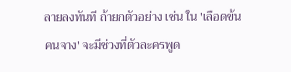ลายลงทันที ถ้ายกตัวอย่าง เช่น ใน 'เลือดข้นคนจาง' จะมีช่วงที่ตัวละครพูด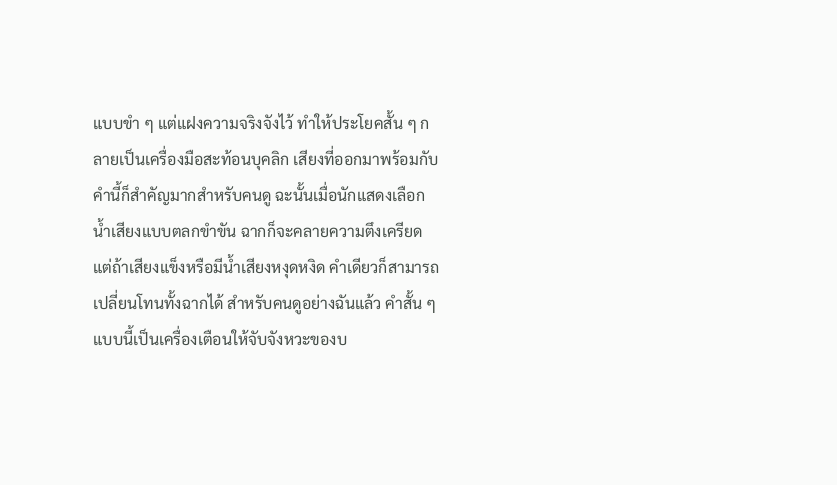แบบขำ ๆ แต่แฝงความจริงจังไว้ ทำให้ประโยคสั้น ๆ กลายเป็นเครื่องมือสะท้อนบุคลิก เสียงที่ออกมาพร้อมกับคำนี้ก็สำคัญมากสำหรับคนดู ฉะนั้นเมื่อนักแสดงเลือกน้ำเสียงแบบตลกขำขัน ฉากก็จะคลายความตึงเครียด แต่ถ้าเสียงแข็งหรือมีน้ำเสียงหงุดหงิด คำเดียวก็สามารถเปลี่ยนโทนทั้งฉากได้ สำหรับคนดูอย่างฉันแล้ว คำสั้น ๆ แบบนี้เป็นเครื่องเตือนให้จับจังหวะของบ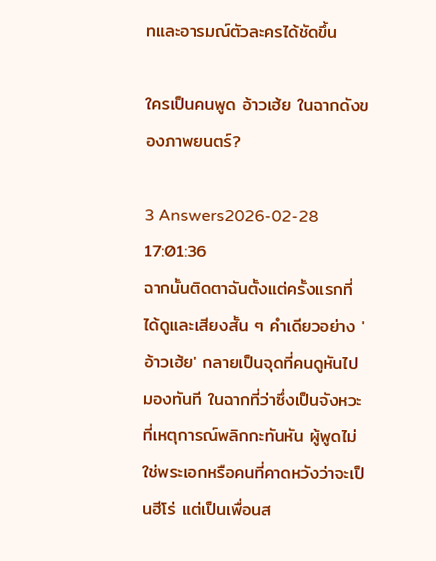ทและอารมณ์ตัวละครได้ชัดขึ้น

ใครเป็นคนพูด อ้าวเฮ้ย ในฉากดังของภาพยนตร์?

3 Answers2026-02-28 17:01:36
ฉากนั้นติดตาฉันตั้งแต่ครั้งแรกที่ได้ดูและเสียงสั้น ๆ คำเดียวอย่าง 'อ้าวเฮ้ย' กลายเป็นจุดที่คนดูหันไปมองทันที ในฉากที่ว่าซึ่งเป็นจังหวะที่เหตุการณ์พลิกกะทันหัน ผู้พูดไม่ใช่พระเอกหรือคนที่คาดหวังว่าจะเป็นฮีโร่ แต่เป็นเพื่อนส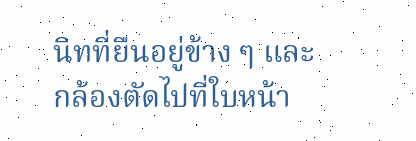นิทที่ยืนอยู่ข้าง ๆ และกล้องตัดไปที่ใบหน้า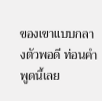ของเขาแบบกลางตัวพอดี ท่อนคำพูดนี้เลย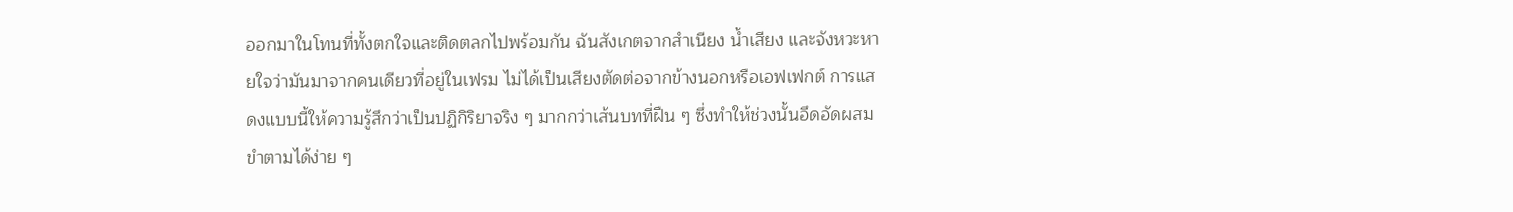ออกมาในโทนที่ทั้งตกใจและติดตลกไปพร้อมกัน ฉันสังเกตจากสำเนียง น้ำเสียง และจังหวะหายใจว่ามันมาจากคนเดียวที่อยู่ในเฟรม ไม่ได้เป็นเสียงตัดต่อจากข้างนอกหรือเอฟเฟกต์ การแสดงแบบนี้ให้ความรู้สึกว่าเป็นปฏิกิริยาจริง ๆ มากกว่าเส้นบทที่ฝืน ๆ ซึ่งทำให้ช่วงนั้นอึดอัดผสมขำตามได้ง่าย ๆ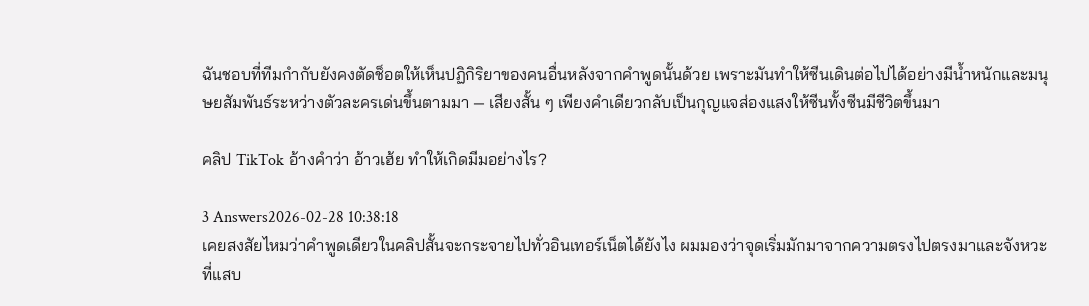ฉันชอบที่ทีมกำกับยังคงตัดช็อตให้เห็นปฏิกิริยาของคนอื่นหลังจากคำพูดนั้นด้วย เพราะมันทำให้ซีนเดินต่อไปได้อย่างมีน้ำหนักและมนุษยสัมพันธ์ระหว่างตัวละครเด่นขึ้นตามมา — เสียงสั้น ๆ เพียงคำเดียวกลับเป็นกุญแจส่องแสงให้ซีนทั้งซีนมีชีวิตขึ้นมา

คลิป TikTok อ้างคำว่า อ้าวเฮ้ย ทำให้เกิดมีมอย่างไร?

3 Answers2026-02-28 10:38:18
เคยสงสัยไหมว่าคำพูดเดียวในคลิปสั้นจะกระจายไปทั่วอินเทอร์เน็ตได้ยังไง ผมมองว่าจุดเริ่มมักมาจากความตรงไปตรงมาและจังหวะที่แสบ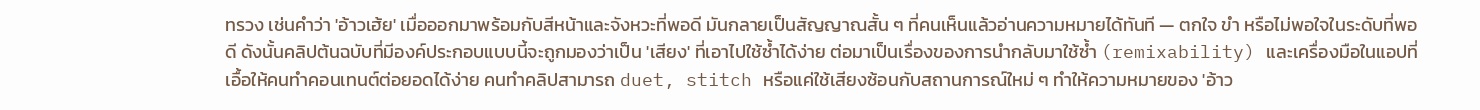ทรวง เช่นคำว่า 'อ้าวเฮ้ย' เมื่อออกมาพร้อมกับสีหน้าและจังหวะที่พอดี มันกลายเป็นสัญญาณสั้น ๆ ที่คนเห็นแล้วอ่านความหมายได้ทันที — ตกใจ ขำ หรือไม่พอใจในระดับที่พอดี ดังนั้นคลิปต้นฉบับที่มีองค์ประกอบแบบนี้จะถูกมองว่าเป็น 'เสียง' ที่เอาไปใช้ซ้ำได้ง่าย ต่อมาเป็นเรื่องของการนำกลับมาใช้ซ้ำ (remixability) และเครื่องมือในแอปที่เอื้อให้คนทำคอนเทนต์ต่อยอดได้ง่าย คนทำคลิปสามารถ duet, stitch หรือแค่ใช้เสียงซ้อนกับสถานการณ์ใหม่ ๆ ทำให้ความหมายของ 'อ้าว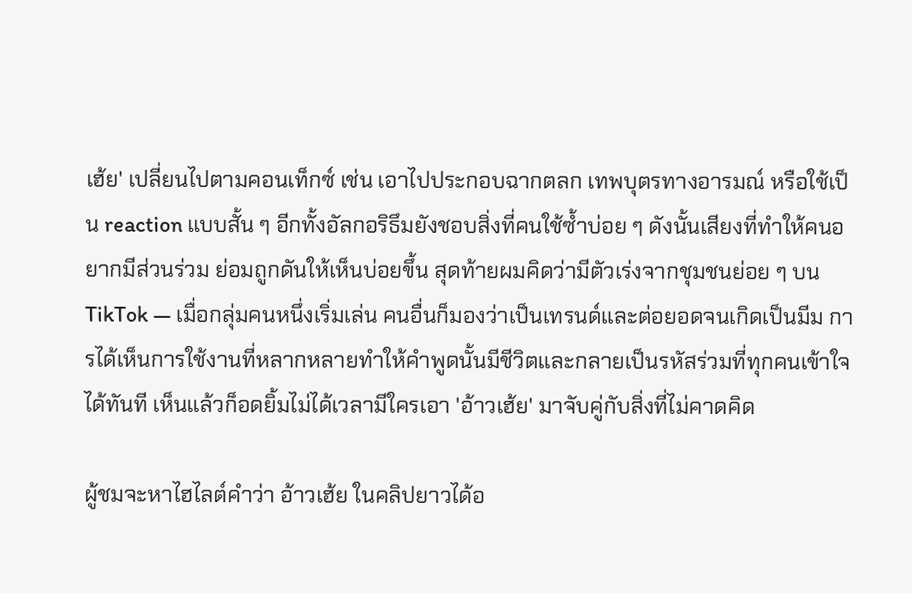เฮ้ย' เปลี่ยนไปตามคอนเท็กซ์ เช่น เอาไปประกอบฉากตลก เทพบุตรทางอารมณ์ หรือใช้เป็น reaction แบบสั้น ๆ อีกทั้งอัลกอริธึมยังชอบสิ่งที่คนใช้ซ้ำบ่อย ๆ ดังนั้นเสียงที่ทำให้คนอยากมีส่วนร่วม ย่อมถูกดันให้เห็นบ่อยขึ้น สุดท้ายผมคิดว่ามีตัวเร่งจากชุมชนย่อย ๆ บน TikTok — เมื่อกลุ่มคนหนึ่งเริ่มเล่น คนอื่นก็มองว่าเป็นเทรนด์และต่อยอดจนเกิดเป็นมีม การได้เห็นการใช้งานที่หลากหลายทำให้คำพูดนั้นมีชีวิตและกลายเป็นรหัสร่วมที่ทุกคนเข้าใจได้ทันที เห็นแล้วก็อดยิ้มไม่ได้เวลามีใครเอา 'อ้าวเฮ้ย' มาจับคู่กับสิ่งที่ไม่คาดคิด

ผู้ชมจะหาไฮไลต์คำว่า อ้าวเฮ้ย ในคลิปยาวได้อ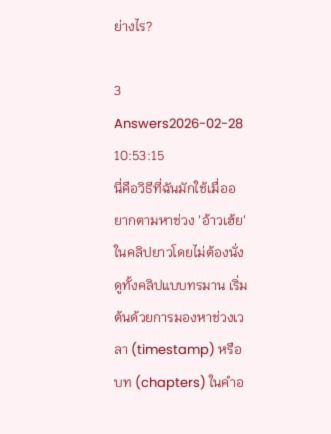ย่างไร?

3 Answers2026-02-28 10:53:15
นี่คือวิธีที่ฉันมักใช้เมื่ออยากตามหาช่วง 'อ้าวเฮ้ย' ในคลิปยาวโดยไม่ต้องนั่งดูทั้งคลิปแบบทรมาน เริ่มต้นด้วยการมองหาช่วงเวลา (timestamp) หรือบท (chapters) ในคำอ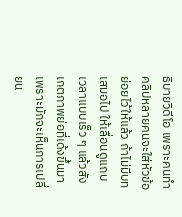ธิบายวิดีโอ เพราะคนทำคลิปหลายคนจะใส่หัวข้อย่อยไว้ให้แล้ว ถ้าไม่มีบทเสมอไป ให้เลื่อนดูแถบเวลาแบบเร็ว ๆ แล้วสังเกตภาพย่อที่เด้งขึ้นมา เพราะมักจะเห็นการเปลี่ยน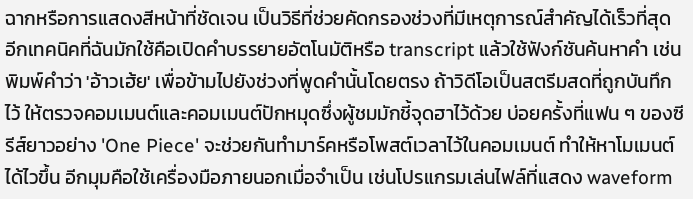ฉากหรือการแสดงสีหน้าที่ชัดเจน เป็นวิธีที่ช่วยคัดกรองช่วงที่มีเหตุการณ์สำคัญได้เร็วที่สุด อีกเทคนิคที่ฉันมักใช้คือเปิดคำบรรยายอัตโนมัติหรือ transcript แล้วใช้ฟังก์ชันค้นหาคำ เช่นพิมพ์คำว่า 'อ้าวเฮ้ย' เพื่อข้ามไปยังช่วงที่พูดคำนั้นโดยตรง ถ้าวิดีโอเป็นสตรีมสดที่ถูกบันทึกไว้ ให้ตรวจคอมเมนต์และคอมเมนต์ปักหมุดซึ่งผู้ชมมักชี้จุดฮาไว้ด้วย บ่อยครั้งที่แฟน ๆ ของซีรีส์ยาวอย่าง 'One Piece' จะช่วยกันทำมาร์คหรือโพสต์เวลาไว้ในคอมเมนต์ ทำให้หาโมเมนต์ได้ไวขึ้น อีกมุมคือใช้เครื่องมือภายนอกเมื่อจำเป็น เช่นโปรแกรมเล่นไฟล์ที่แสดง waveform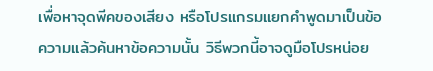เพื่อหาจุดพีคของเสียง หรือโปรแกรมแยกคำพูดมาเป็นข้อความแล้วค้นหาข้อความนั้น วิธีพวกนี้อาจดูมือโปรหน่อย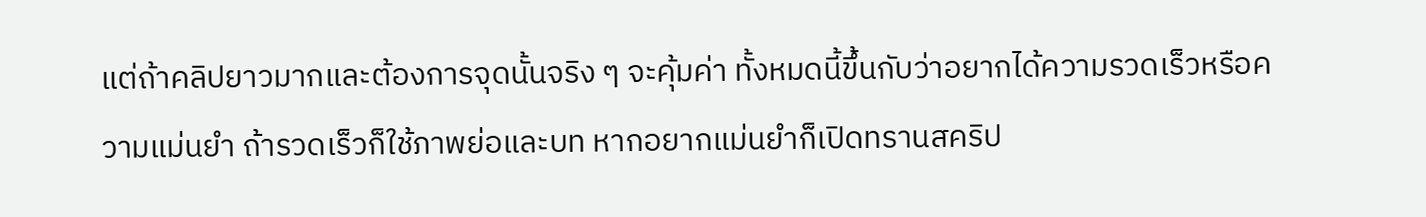แต่ถ้าคลิปยาวมากและต้องการจุดนั้นจริง ๆ จะคุ้มค่า ทั้งหมดนี้ขึ้นกับว่าอยากได้ความรวดเร็วหรือความแม่นยำ ถ้ารวดเร็วก็ใช้ภาพย่อและบท หากอยากแม่นยำก็เปิดทรานสคริป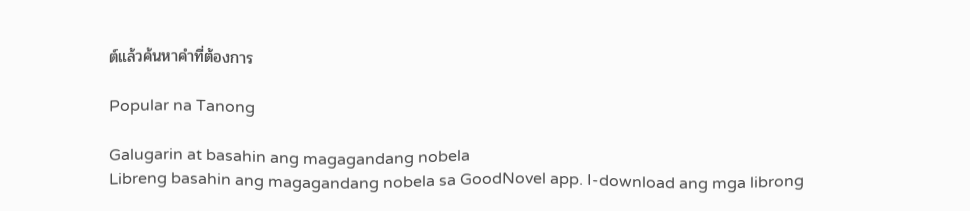ต์แล้วค้นหาคำที่ต้องการ

Popular na Tanong

Galugarin at basahin ang magagandang nobela
Libreng basahin ang magagandang nobela sa GoodNovel app. I-download ang mga librong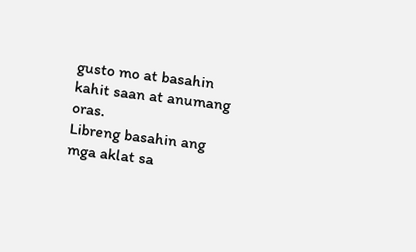gusto mo at basahin kahit saan at anumang oras.
Libreng basahin ang mga aklat sa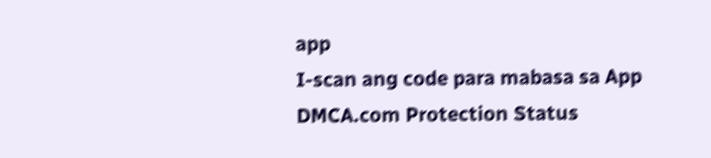app
I-scan ang code para mabasa sa App
DMCA.com Protection Status